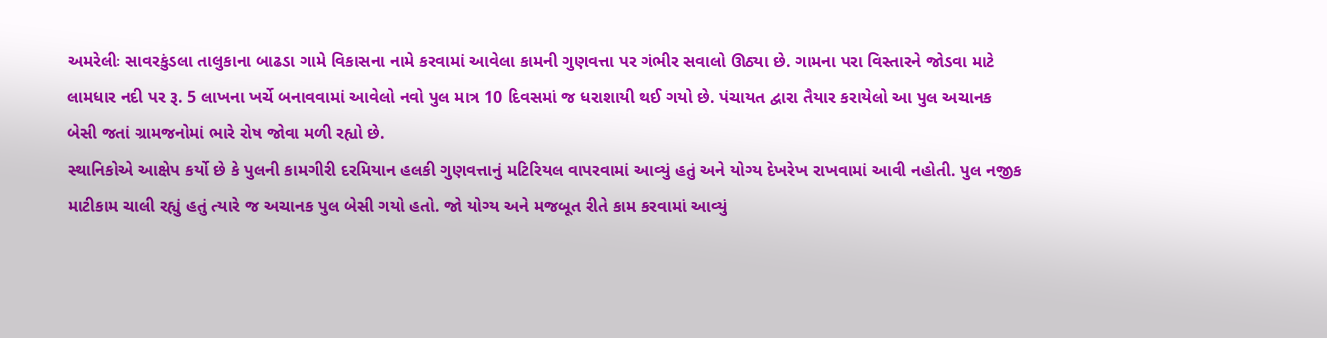અમરેલીઃ સાવરકુંડલા તાલુકાના બાઢડા ગામે વિકાસના નામે કરવામાં આવેલા કામની ગુણવત્તા પર ગંભીર સવાલો ઊઠ્યા છે. ગામના પરા વિસ્તારને જોડવા માટે લામધાર નદી પર રૂ. 5 લાખના ખર્ચે બનાવવામાં આવેલો નવો પુલ માત્ર 10 દિવસમાં જ ધરાશાયી થઈ ગયો છે. પંચાયત દ્વારા તૈયાર કરાયેલો આ પુલ અચાનક બેસી જતાં ગ્રામજનોમાં ભારે રોષ જોવા મળી રહ્યો છે.
સ્થાનિકોએ આક્ષેપ કર્યો છે કે પુલની કામગીરી દરમિયાન હલકી ગુણવત્તાનું મટિરિયલ વાપરવામાં આવ્યું હતું અને યોગ્ય દેખરેખ રાખવામાં આવી નહોતી. પુલ નજીક માટીકામ ચાલી રહ્યું હતું ત્યારે જ અચાનક પુલ બેસી ગયો હતો. જો યોગ્ય અને મજબૂત રીતે કામ કરવામાં આવ્યું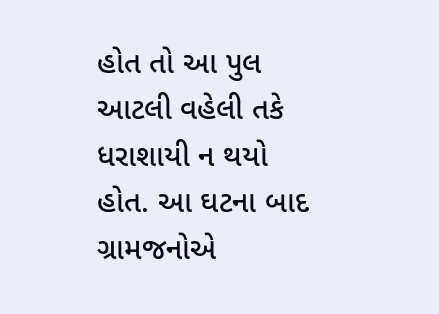હોત તો આ પુલ આટલી વહેલી તકે ધરાશાયી ન થયો હોત. આ ઘટના બાદ ગ્રામજનોએ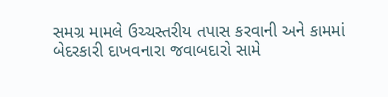સમગ્ર મામલે ઉચ્ચસ્તરીય તપાસ કરવાની અને કામમાં બેદરકારી દાખવનારા જવાબદારો સામે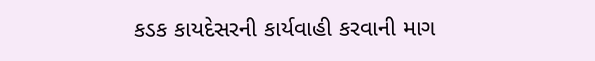કડક કાયદેસરની કાર્યવાહી કરવાની માગ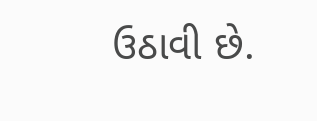ઉઠાવી છે.